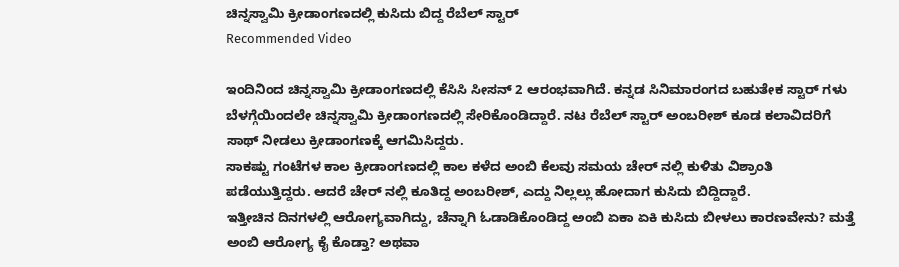ಚಿನ್ನಸ್ವಾಮಿ ಕ್ರೀಡಾಂಗಣದಲ್ಲಿ ಕುಸಿದು ಬಿದ್ದ ರೆಬೆಲ್ ಸ್ಟಾರ್
Recommended Video

ಇಂದಿನಿಂದ ಚಿನ್ನಸ್ವಾಮಿ ಕ್ರೀಡಾಂಗಣದಲ್ಲಿ ಕೆಸಿಸಿ ಸೀಸನ್ 2 ಆರಂಭವಾಗಿದೆ. ಕನ್ನಡ ಸಿನಿಮಾರಂಗದ ಬಹುತೇಕ ಸ್ಟಾರ್ ಗಳು ಬೆಳಗ್ಗೆಯಿಂದಲೇ ಚಿನ್ನಸ್ವಾಮಿ ಕ್ರೀಡಾಂಗಣದಲ್ಲಿ ಸೇರಿಕೊಂಡಿದ್ದಾರೆ. ನಟ ರೆಬೆಲ್ ಸ್ಟಾರ್ ಅಂಬರೀಶ್ ಕೂಡ ಕಲಾವಿದರಿಗೆ ಸಾಥ್ ನೀಡಲು ಕ್ರೀಡಾಂಗಣಕ್ಕೆ ಆಗಮಿಸಿದ್ದರು.
ಸಾಕಷ್ಟು ಗಂಟೆಗಳ ಕಾಲ ಕ್ರೀಡಾಂಗಣದಲ್ಲಿ ಕಾಲ ಕಳೆದ ಅಂಬಿ ಕೆಲವು ಸಮಯ ಚೇರ್ ನಲ್ಲಿ ಕುಳಿತು ವಿಶ್ರಾಂತಿ ಪಡೆಯುತ್ತಿದ್ದರು. ಆದರೆ ಚೇರ್ ನಲ್ಲಿ ಕೂತಿದ್ದ ಅಂಬರೀಶ್, ಎದ್ದು ನಿಲ್ಲಲ್ಲು ಹೋದಾಗ ಕುಸಿದು ಬಿದ್ದಿದ್ದಾರೆ.
ಇತ್ತೀಚಿನ ದಿನಗಳಲ್ಲಿ ಆರೋಗ್ಯವಾಗಿದ್ದು, ಚೆನ್ನಾಗಿ ಓಡಾಡಿಕೊಂಡಿದ್ದ ಅಂಬಿ ಏಕಾ ಏಕಿ ಕುಸಿದು ಬೀಳಲು ಕಾರಣವೇನು? ಮತ್ತೆ ಅಂಬಿ ಆರೋಗ್ಯ ಕೈ ಕೊಡ್ತಾ? ಅಥವಾ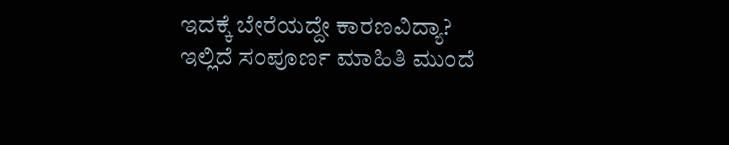ಇದಕ್ಕೆ ಬೇರೆಯದ್ದೇ ಕಾರಣವಿದ್ಯಾ? ಇಲ್ಲಿದೆ ಸಂಪೂರ್ಣ ಮಾಹಿತಿ ಮುಂದೆ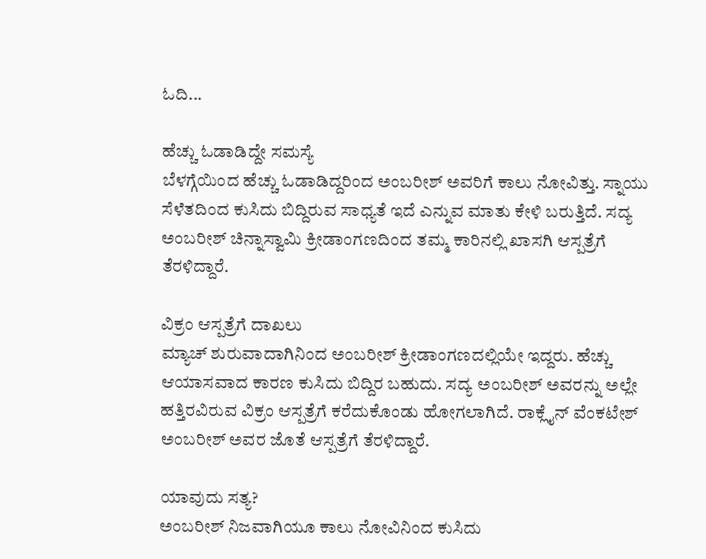ಓದಿ...

ಹೆಚ್ಚು ಓಡಾಡಿದ್ದೇ ಸಮಸ್ಯೆ
ಬೆಳಗ್ಗೆಯಿಂದ ಹೆಚ್ಚು ಓಡಾಡಿದ್ದರಿಂದ ಅಂಬರೀಶ್ ಅವರಿಗೆ ಕಾಲು ನೋವಿತ್ತು. ಸ್ನಾಯು ಸೆಳೆತದಿಂದ ಕುಸಿದು ಬಿದ್ದಿರುವ ಸಾಧ್ಯತೆ ಇದೆ ಎನ್ನುವ ಮಾತು ಕೇಳಿ ಬರುತ್ತಿದೆ. ಸದ್ಯ ಅಂಬರೀಶ್ ಚಿನ್ನಾಸ್ವಾಮಿ ಕ್ರೀಡಾಂಗಣದಿಂದ ತಮ್ಮ ಕಾರಿನಲ್ಲಿ ಖಾಸಗಿ ಆಸ್ಪತ್ರೆಗೆ ತೆರಳಿದ್ದಾರೆ.

ವಿಕ್ರಂ ಆಸ್ಪತ್ರೆಗೆ ದಾಖಲು
ಮ್ಯಾಚ್ ಶುರುವಾದಾಗಿನಿಂದ ಅಂಬರೀಶ್ ಕ್ರೀಡಾಂಗಣದಲ್ಲಿಯೇ ಇದ್ದರು. ಹೆಚ್ಚು ಆಯಾಸವಾದ ಕಾರಣ ಕುಸಿದು ಬಿದ್ದಿರ ಬಹುದು. ಸದ್ಯ ಅಂಬರೀಶ್ ಅವರನ್ನು ಅಲ್ಲೇ ಹತ್ತಿರವಿರುವ ವಿಕ್ರಂ ಆಸ್ಪತ್ರೆಗೆ ಕರೆದುಕೊಂಡು ಹೋಗಲಾಗಿದೆ. ರಾಕ್ಲೈನ್ ವೆಂಕಟೇಶ್ ಅಂಬರೀಶ್ ಅವರ ಜೊತೆ ಆಸ್ಪತ್ರೆಗೆ ತೆರಳಿದ್ದಾರೆ.

ಯಾವುದು ಸತ್ಯ?
ಅಂಬರೀಶ್ ನಿಜವಾಗಿಯೂ ಕಾಲು ನೋವಿನಿಂದ ಕುಸಿದು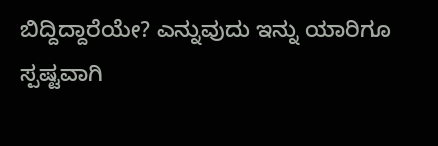ಬಿದ್ದಿದ್ದಾರೆಯೇ? ಎನ್ನುವುದು ಇನ್ನು ಯಾರಿಗೂ ಸ್ಪಷ್ಟವಾಗಿ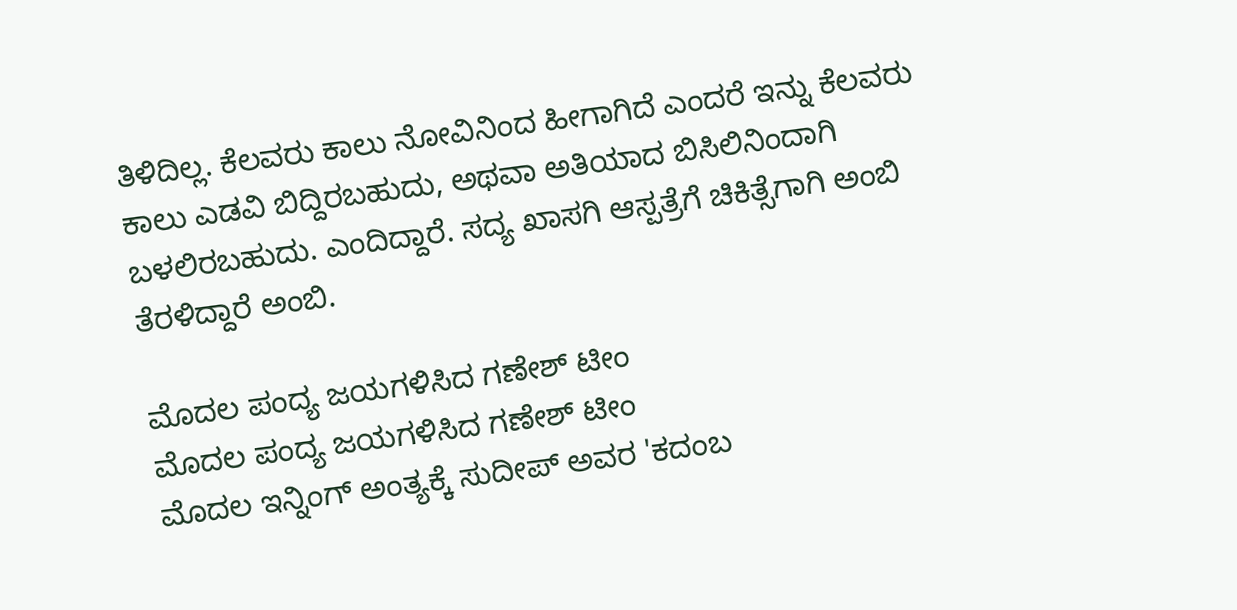ತಿಳಿದಿಲ್ಲ. ಕೆಲವರು ಕಾಲು ನೋವಿನಿಂದ ಹೀಗಾಗಿದೆ ಎಂದರೆ ಇನ್ನು ಕೆಲವರು ಕಾಲು ಎಡವಿ ಬಿದ್ದಿರಬಹುದು, ಅಥವಾ ಅತಿಯಾದ ಬಿಸಿಲಿನಿಂದಾಗಿ ಬಳಲಿರಬಹುದು. ಎಂದಿದ್ದಾರೆ. ಸದ್ಯ ಖಾಸಗಿ ಆಸ್ಪತ್ರೆಗೆ ಚಿಕಿತ್ಸೆಗಾಗಿ ಅಂಬಿ ತೆರಳಿದ್ದಾರೆ ಅಂಬಿ.

ಮೊದಲ ಪಂದ್ಯ ಜಯಗಳಿಸಿದ ಗಣೇಶ್ ಟೀಂ
ಮೊದಲ ಪಂದ್ಯ ಜಯಗಳಿಸಿದ ಗಣೇಶ್ ಟೀಂ
ಮೊದಲ ಇನ್ನಿಂಗ್ ಅಂತ್ಯಕ್ಕೆ ಸುದೀಪ್ ಅವರ 'ಕದಂಬ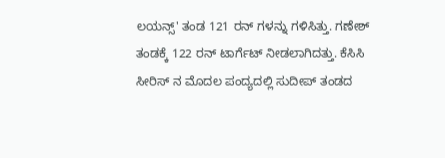ಲಯನ್ಸ್' ತಂಡ 121 ರನ್ ಗಳನ್ನು ಗಳಿಸಿತ್ತು. ಗಣೇಶ್ ತಂಡಕ್ಕೆ 122 ರನ್ ಟಾರ್ಗೆಟ್ ನೀಡಲಾಗಿದತ್ತು. ಕೆಸಿಸಿ ಸೀರಿಸ್ ನ ಮೊದಲ ಪಂದ್ಯದಲ್ಲಿ ಸುದೀಪ್ ತಂಡದ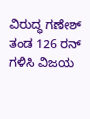ವಿರುದ್ಧ ಗಣೇಶ್ ತಂಡ 126 ರನ್ ಗಳಿಸಿ ವಿಜಯ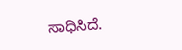ಸಾಧಿಸಿದೆ.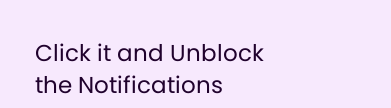Click it and Unblock the Notifications